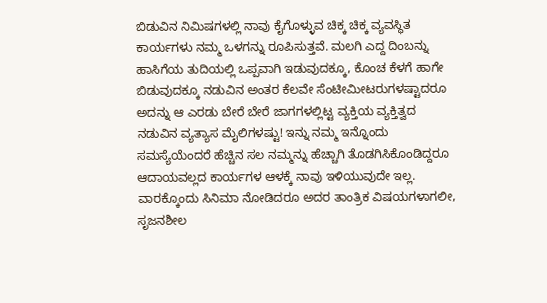ಬಿಡುವಿನ ನಿಮಿಷಗಳಲ್ಲಿ ನಾವು ಕೈಗೊಳ್ಳುವ ಚಿಕ್ಕ ಚಿಕ್ಕ ವ್ಯವಸ್ಥಿತ ಕಾರ್ಯಗಳು ನಮ್ಮ ಒಳಗನ್ನು ರೂಪಿಸುತ್ತವೆ. ಮಲಗಿ ಎದ್ದ ದಿಂಬನ್ನು ಹಾಸಿಗೆಯ ತುದಿಯಲ್ಲಿ ಒಪ್ಪವಾಗಿ ಇಡುವುದಕ್ಕೂ, ಕೊಂಚ ಕೆಳಗೆ ಹಾಗೇ ಬಿಡುವುದಕ್ಕೂ ನಡುವಿನ ಅಂತರ ಕೆಲವೇ ಸೆಂಟೀಮೀಟರುಗಳಷ್ಟಾದರೂ ಅದನ್ನು ಆ ಎರಡು ಬೇರೆ ಬೇರೆ ಜಾಗಗಳಲ್ಲಿಟ್ಟ ವ್ಯಕ್ತಿಯ ವ್ಯಕ್ತಿತ್ವದ ನಡುವಿನ ವ್ಯತ್ಯಾಸ ಮೈಲಿಗಳಷ್ಟು! ಇನ್ನು ನಮ್ಮ ಇನ್ನೊಂದು ಸಮಸ್ಯೆಯೆಂದರೆ ಹೆಚ್ಚಿನ ಸಲ ನಮ್ಮನ್ನು ಹೆಚ್ಚಾಗಿ ತೊಡಗಿಸಿಕೊಂಡಿದ್ದರೂ ಆದಾಯವಲ್ಲದ ಕಾರ್ಯಗಳ ಆಳಕ್ಕೆ ನಾವು ಇಳಿಯುವುದೇ ಇಲ್ಲ. ವಾರಕ್ಕೊಂದು ಸಿನಿಮಾ ನೋಡಿದರೂ ಅದರ ತಾಂತ್ರಿಕ ವಿಷಯಗಳಾಗಲೀ, ಸೃಜನಶೀಲ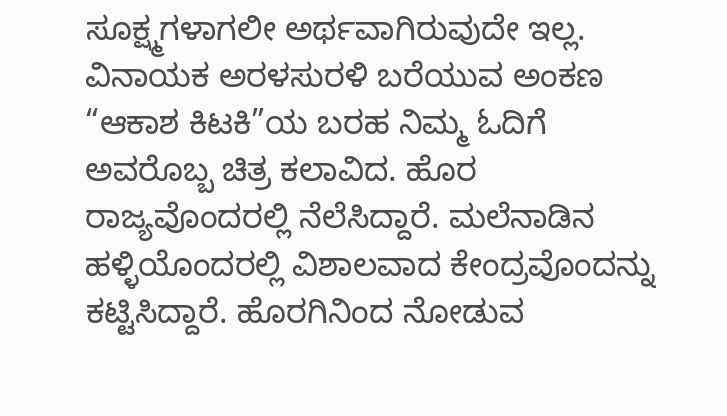ಸೂಕ್ಷ್ಮಗಳಾಗಲೀ ಅರ್ಥವಾಗಿರುವುದೇ ಇಲ್ಲ.
ವಿನಾಯಕ ಅರಳಸುರಳಿ ಬರೆಯುವ ಅಂಕಣ “ಆಕಾಶ ಕಿಟಕಿ”ಯ ಬರಹ ನಿಮ್ಮ ಓದಿಗೆ
ಅವರೊಬ್ಬ ಚಿತ್ರ ಕಲಾವಿದ. ಹೊರ ರಾಜ್ಯವೊಂದರಲ್ಲಿ ನೆಲೆಸಿದ್ದಾರೆ. ಮಲೆನಾಡಿನ ಹಳ್ಳಿಯೊಂದರಲ್ಲಿ ವಿಶಾಲವಾದ ಕೇಂದ್ರವೊಂದನ್ನು ಕಟ್ಟಿಸಿದ್ದಾರೆ. ಹೊರಗಿನಿಂದ ನೋಡುವ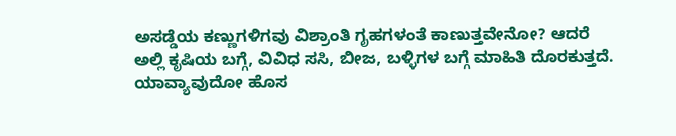ಅಸಡ್ಡೆಯ ಕಣ್ಣುಗಳಿಗವು ವಿಶ್ರಾಂತಿ ಗೃಹಗಳಂತೆ ಕಾಣುತ್ತವೇನೋ? ಆದರೆ ಅಲ್ಲಿ ಕೃಷಿಯ ಬಗ್ಗೆ, ವಿವಿಧ ಸಸಿ, ಬೀಜ, ಬಳ್ಳಿಗಳ ಬಗ್ಗೆ ಮಾಹಿತಿ ದೊರಕುತ್ತದೆ. ಯಾವ್ಯಾವುದೋ ಹೊಸ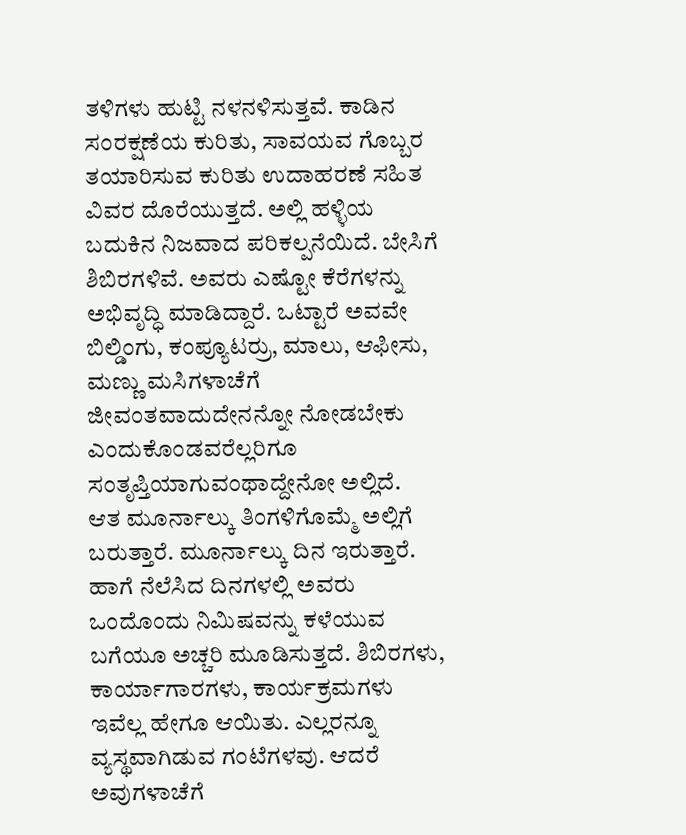ತಳಿಗಳು ಹುಟ್ಟಿ ನಳನಳಿಸುತ್ತವೆ. ಕಾಡಿನ ಸಂರಕ್ಷಣೆಯ ಕುರಿತು, ಸಾವಯವ ಗೊಬ್ಬರ ತಯಾರಿಸುವ ಕುರಿತು ಉದಾಹರಣೆ ಸಹಿತ ವಿವರ ದೊರೆಯುತ್ತದೆ. ಅಲ್ಲಿ ಹಳ್ಳಿಯ ಬದುಕಿನ ನಿಜವಾದ ಪರಿಕಲ್ಪನೆಯಿದೆ. ಬೇಸಿಗೆ ಶಿಬಿರಗಳಿವೆ. ಅವರು ಎಷ್ಟೋ ಕೆರೆಗಳನ್ನು ಅಭಿವೃದ್ಧಿ ಮಾಡಿದ್ದಾರೆ. ಒಟ್ಟಾರೆ ಅವವೇ ಬಿಲ್ಡಿಂಗು, ಕಂಪ್ಯೂಟರ್ರು, ಮಾಲು, ಆಫೀಸು, ಮಣ್ಣು ಮಸಿಗಳಾಚೆಗೆ ಜೀವಂತವಾದುದೇನನ್ನೋ ನೋಡಬೇಕು ಎಂದುಕೊಂಡವರೆಲ್ಲರಿಗೂ ಸಂತೃಪ್ತಿಯಾಗುವಂಥಾದ್ದೇನೋ ಅಲ್ಲಿದೆ.
ಆತ ಮೂರ್ನಾಲ್ಕು ತಿಂಗಳಿಗೊಮ್ಮೆ ಅಲ್ಲಿಗೆ ಬರುತ್ತಾರೆ. ಮೂರ್ನಾಲ್ಕು ದಿನ ಇರುತ್ತಾರೆ. ಹಾಗೆ ನೆಲೆಸಿದ ದಿನಗಳಲ್ಲಿ ಅವರು ಒಂದೊಂದು ನಿಮಿಷವನ್ನು ಕಳೆಯುವ ಬಗೆಯೂ ಅಚ್ಚರಿ ಮೂಡಿಸುತ್ತದೆ. ಶಿಬಿರಗಳು, ಕಾರ್ಯಾಗಾರಗಳು, ಕಾರ್ಯಕ್ರಮಗಳು ಇವೆಲ್ಲ ಹೇಗೂ ಆಯಿತು. ಎಲ್ಲರನ್ನೂ ವ್ಯಸ್ಥವಾಗಿಡುವ ಗಂಟೆಗಳವು. ಆದರೆ ಅವುಗಳಾಚೆಗೆ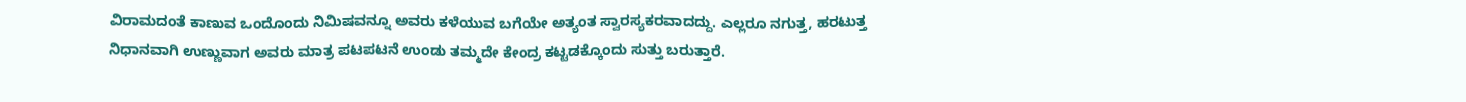ವಿರಾಮದಂತೆ ಕಾಣುವ ಒಂದೊಂದು ನಿಮಿಷವನ್ನೂ ಅವರು ಕಳೆಯುವ ಬಗೆಯೇ ಅತ್ಯಂತ ಸ್ವಾರಸ್ಯಕರವಾದದ್ದು. ಎಲ್ಲರೂ ನಗುತ್ತ, ಹರಟುತ್ತ ನಿಧಾನವಾಗಿ ಉಣ್ಣುವಾಗ ಅವರು ಮಾತ್ರ ಪಟಪಟನೆ ಉಂಡು ತಮ್ಮದೇ ಕೇಂದ್ರ ಕಟ್ಟಡಕ್ಕೊಂದು ಸುತ್ತು ಬರುತ್ತಾರೆ.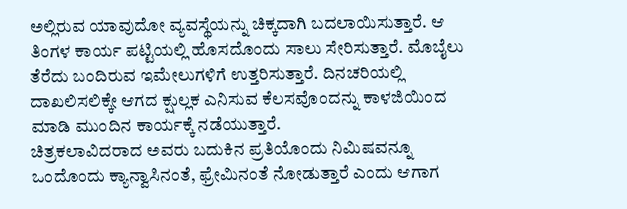ಅಲ್ಲಿರುವ ಯಾವುದೋ ವ್ಯವಸ್ಥೆಯನ್ನು ಚಿಕ್ಕದಾಗಿ ಬದಲಾಯಿಸುತ್ತಾರೆ. ಆ ತಿಂಗಳ ಕಾರ್ಯ ಪಟ್ಟಿಯಲ್ಲಿ ಹೊಸದೊಂದು ಸಾಲು ಸೇರಿಸುತ್ತಾರೆ. ಮೊಬೈಲು ತೆರೆದು ಬಂದಿರುವ ಇಮೇಲುಗಳಿಗೆ ಉತ್ತರಿಸುತ್ತಾರೆ. ದಿನಚರಿಯಲ್ಲಿ ದಾಖಲಿಸಲಿಕ್ಕೇ ಆಗದ ಕ್ಷುಲ್ಲಕ ಎನಿಸುವ ಕೆಲಸವೊಂದನ್ನು ಕಾಳಜಿಯಿಂದ ಮಾಡಿ ಮುಂದಿನ ಕಾರ್ಯಕ್ಕೆ ನಡೆಯುತ್ತಾರೆ.
ಚಿತ್ರಕಲಾವಿದರಾದ ಅವರು ಬದುಕಿನ ಪ್ರತಿಯೊಂದು ನಿಮಿಷವನ್ನೂ ಒಂದೊಂದು ಕ್ಯಾನ್ವಾಸಿನಂತೆ, ಫ್ರೇಮಿನಂತೆ ನೋಡುತ್ತಾರೆ ಎಂದು ಆಗಾಗ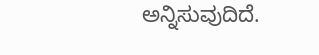ಅನ್ನಿಸುವುದಿದೆ.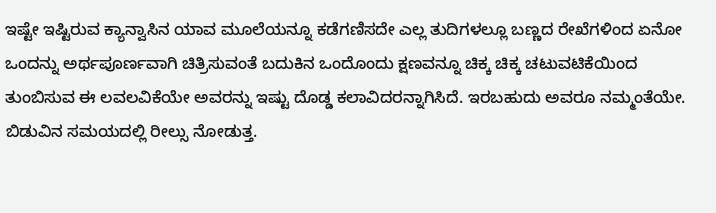ಇಷ್ಟೇ ಇಷ್ಟಿರುವ ಕ್ಯಾನ್ವಾಸಿನ ಯಾವ ಮೂಲೆಯನ್ನೂ ಕಡೆಗಣಿಸದೇ ಎಲ್ಲ ತುದಿಗಳಲ್ಲೂ ಬಣ್ಣದ ರೇಖೆಗಳಿಂದ ಏನೋ ಒಂದನ್ನು ಅರ್ಥಪೂರ್ಣವಾಗಿ ಚಿತ್ರಿಸುವಂತೆ ಬದುಕಿನ ಒಂದೊಂದು ಕ್ಷಣವನ್ನೂ ಚಿಕ್ಕ ಚಿಕ್ಕ ಚಟುವಟಿಕೆಯಿಂದ ತುಂಬಿಸುವ ಈ ಲವಲವಿಕೆಯೇ ಅವರನ್ನು ಇಷ್ಟು ದೊಡ್ಡ ಕಲಾವಿದರನ್ನಾಗಿಸಿದೆ. ಇರಬಹುದು ಅವರೂ ನಮ್ಮಂತೆಯೇ. ಬಿಡುವಿನ ಸಮಯದಲ್ಲಿ ರೀಲ್ಸು ನೋಡುತ್ತ.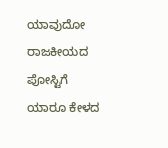ಯಾವುದೋ ರಾಜಕೀಯದ ಪೋಸ್ಟಿಗೆ ಯಾರೂ ಕೇಳದ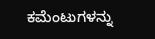ಕಮೆಂಟುಗಳನ್ನು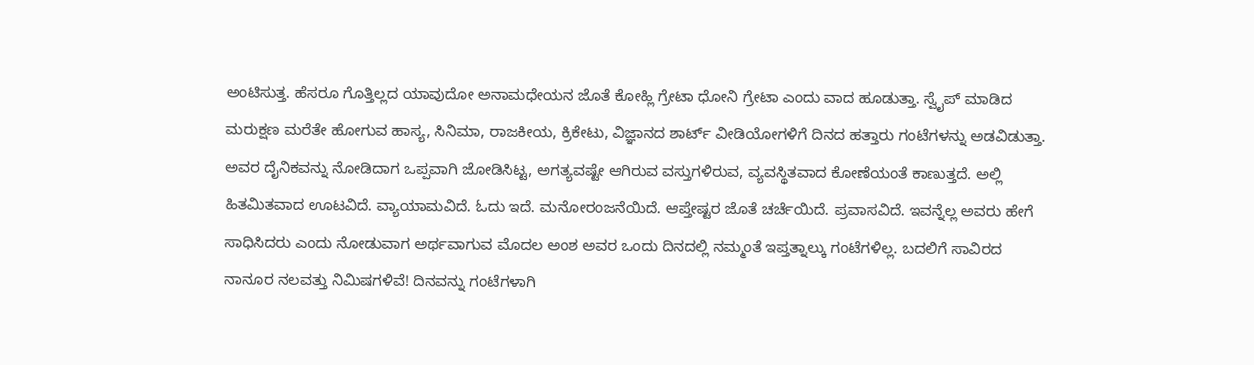ಅಂಟಿಸುತ್ತ. ಹೆಸರೂ ಗೊತ್ತಿಲ್ಲದ ಯಾವುದೋ ಅನಾಮಧೇಯನ ಜೊತೆ ಕೋಹ್ಲಿ ಗ್ರೇಟಾ ಧೋನಿ ಗ್ರೇಟಾ ಎಂದು ವಾದ ಹೂಡುತ್ತಾ. ಸ್ವೈಪ್ ಮಾಡಿದ ಮರುಕ್ಷಣ ಮರೆತೇ ಹೋಗುವ ಹಾಸ್ಯ, ಸಿನಿಮಾ, ರಾಜಕೀಯ, ಕ್ರಿಕೇಟು, ವಿಜ್ಞಾನದ ಶಾರ್ಟ್ ವೀಡಿಯೋಗಳಿಗೆ ದಿನದ ಹತ್ತಾರು ಗಂಟೆಗಳನ್ನು ಅಡವಿಡುತ್ತಾ.
ಅವರ ದೈನಿಕವನ್ನು ನೋಡಿದಾಗ ಒಪ್ಪವಾಗಿ ಜೋಡಿಸಿಟ್ಟ, ಅಗತ್ಯವಷ್ಟೇ ಆಗಿರುವ ವಸ್ತುಗಳಿರುವ, ವ್ಯವಸ್ಥಿತವಾದ ಕೋಣೆಯಂತೆ ಕಾಣುತ್ತದೆ. ಅಲ್ಲಿ ಹಿತಮಿತವಾದ ಊಟವಿದೆ. ವ್ಯಾಯಾಮವಿದೆ. ಓದು ಇದೆ. ಮನೋರಂಜನೆಯಿದೆ. ಆಪ್ತೇಷ್ಟರ ಜೊತೆ ಚರ್ಚೆಯಿದೆ. ಪ್ರವಾಸವಿದೆ. ಇವನ್ನೆಲ್ಲ ಅವರು ಹೇಗೆ ಸಾಧಿಸಿದರು ಎಂದು ನೋಡುವಾಗ ಅರ್ಥವಾಗುವ ಮೊದಲ ಅಂಶ ಅವರ ಒಂದು ದಿನದಲ್ಲಿ ನಮ್ಮಂತೆ ಇಪ್ತತ್ನಾಲ್ಕು ಗಂಟೆಗಳಿಲ್ಲ. ಬದಲಿಗೆ ಸಾವಿರದ ನಾನೂರ ನಲವತ್ತು ನಿಮಿಷಗಳಿವೆ! ದಿನವನ್ನು ಗಂಟೆಗಳಾಗಿ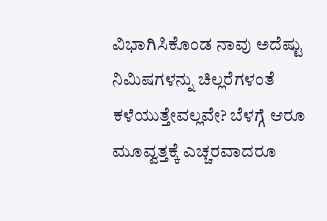ವಿಭಾಗಿಸಿಕೊಂಡ ನಾವು ಅದೆಷ್ಟು ನಿಮಿಷಗಳನ್ನು ಚಿಲ್ಲರೆಗಳಂತೆ ಕಳೆಯುತ್ತೇವಲ್ಲವೇ? ಬೆಳಗ್ಗೆ ಆರೂ ಮೂವ್ವತ್ತಕ್ಕೆ ಎಚ್ಚರವಾದರೂ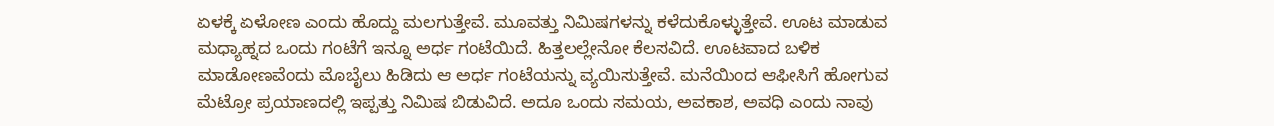ಏಳಕ್ಕೆ ಏಳೋಣ ಎಂದು ಹೊದ್ದು ಮಲಗುತ್ತೇವೆ. ಮೂವತ್ತು ನಿಮಿಷಗಳನ್ನು ಕಳೆದುಕೊಳ್ಳುತ್ತೇವೆ. ಊಟ ಮಾಡುವ ಮಧ್ಯಾಹ್ನದ ಒಂದು ಗಂಟೆಗೆ ಇನ್ನೂ ಅರ್ಧ ಗಂಟೆಯಿದೆ. ಹಿತ್ತಲಲ್ಲೇನೋ ಕೆಲಸವಿದೆ. ಊಟವಾದ ಬಳಿಕ ಮಾಡೋಣವೆಂದು ಮೊಬೈಲು ಹಿಡಿದು ಆ ಅರ್ಧ ಗಂಟೆಯನ್ನು ವ್ಯಯಿಸುತ್ತೇವೆ. ಮನೆಯಿಂದ ಆಫೀಸಿಗೆ ಹೋಗುವ ಮೆಟ್ರೋ ಪ್ರಯಾಣದಲ್ಲಿ ಇಪ್ಪತ್ತು ನಿಮಿಷ ಬಿಡುವಿದೆ. ಅದೂ ಒಂದು ಸಮಯ, ಅವಕಾಶ, ಅವಧಿ ಎಂದು ನಾವು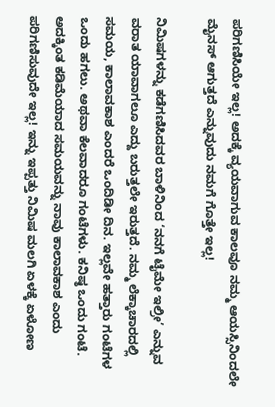ಪರಿಗಣಿಸಿಯೇ ಇಲ್ಲ! ಅದಕ್ಕೆ ವ್ಯಯವಾಗುವ ಕಾಲವೂ ನಮ್ಮ ಆಯಸ್ಸಿನಿಂದಲೇ ಮೈನಸ್ ಆಗುತ್ತದೆ ಎನ್ನುವುದು ನಮಗೆ ಗೊತ್ತೇ ಇಲ್ಲ!

ನಿಮಿಷಗಳನ್ನು ಕಡೆಗಣಿಸಿದವರ ಬಾಳಿನಿಂದ ‘ನನಗೆ ಟೈಮೇ ಇಲ್ರೀ’ ಎನ್ನುವ ವರಾತ ಯಾವಾಗಲೂ ಎದ್ದು ಬರುತ್ತಲೇ ಇರುತ್ತದೆ. ನಮ್ಮ ಲೆಕ್ಕಾಚಾರದಲ್ಲಿ ಸಮಯ, ಕಾಲಾವಕಾಶ ಎಂದರೆ ಒಂದಿಡೀ ದಿನ. ಇಲ್ಲವೇ ಹತ್ತಾರು ಗಂಟೆಗಳ ಒಂದು ಹಗಲು. ಅಥವಾ ಕೆಲವಾದರೂ ಗಂಟೆಗಳು. ಕನಿಷ್ಠ ಒಂದು ಗಂಟೆ. ಅದಕ್ಕಿಂತ ಕಡಿಮೆಯಾದ ಸಮಯವನ್ನು ನಾವು ಕಾಲಾವಕಾಶ ಎಂದು ಪರಿಗಣಿಸುವುದೇ ಇಲ್ಲ! ಇನ್ನು ಇಪ್ಪತ್ತು ನಿಮಿಷ ಮಲಗಿ ಏಳಕ್ಕೆ ಏಳೋಣ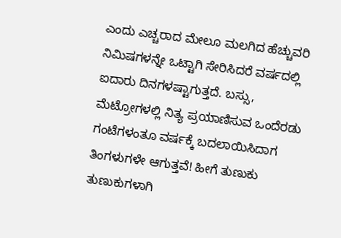ಎಂದು ಎಚ್ಚರಾದ ಮೇಲೂ ಮಲಗಿದ ಹೆಚ್ಚುವರಿ ನಿಮಿಷಗಳನ್ನೇ ಒಟ್ಟಾಗಿ ಸೇರಿಸಿದರೆ ವರ್ಷದಲ್ಲಿ ಐದಾರು ದಿನಗಳಷ್ಟಾಗುತ್ತದೆ. ಬಸ್ಸು, ಮೆಟ್ರೋಗಳಲ್ಲಿ ನಿತ್ಯ ಪ್ರಯಾಣಿಸುವ ಒಂದೆರಡು ಗಂಟೆಗಳಂತೂ ವರ್ಷಕ್ಕೆ ಬದಲಾಯಿಸಿದಾಗ ತಿಂಗಳುಗಳೇ ಆಗುತ್ತವೆ! ಹೀಗೆ ತುಣುಕು ತುಣುಕುಗಳಾಗಿ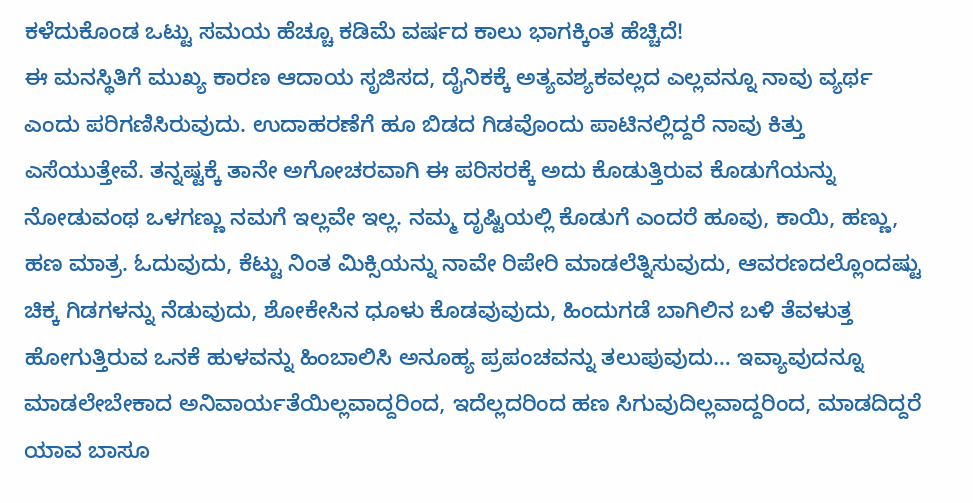ಕಳೆದುಕೊಂಡ ಒಟ್ಟು ಸಮಯ ಹೆಚ್ಚೂ ಕಡಿಮೆ ವರ್ಷದ ಕಾಲು ಭಾಗಕ್ಕಿಂತ ಹೆಚ್ಚಿದೆ!
ಈ ಮನಸ್ಥಿತಿಗೆ ಮುಖ್ಯ ಕಾರಣ ಆದಾಯ ಸೃಜಿಸದ, ದೈನಿಕಕ್ಕೆ ಅತ್ಯವಶ್ಯಕವಲ್ಲದ ಎಲ್ಲವನ್ನೂ ನಾವು ವ್ಯರ್ಥ ಎಂದು ಪರಿಗಣಿಸಿರುವುದು. ಉದಾಹರಣೆಗೆ ಹೂ ಬಿಡದ ಗಿಡವೊಂದು ಪಾಟಿನಲ್ಲಿದ್ದರೆ ನಾವು ಕಿತ್ತು ಎಸೆಯುತ್ತೇವೆ. ತನ್ನಷ್ಟಕ್ಕೆ ತಾನೇ ಅಗೋಚರವಾಗಿ ಈ ಪರಿಸರಕ್ಕೆ ಅದು ಕೊಡುತ್ತಿರುವ ಕೊಡುಗೆಯನ್ನು ನೋಡುವಂಥ ಒಳಗಣ್ಣು ನಮಗೆ ಇಲ್ಲವೇ ಇಲ್ಲ. ನಮ್ಮ ದೃಷ್ಟಿಯಲ್ಲಿ ಕೊಡುಗೆ ಎಂದರೆ ಹೂವು, ಕಾಯಿ, ಹಣ್ಣು, ಹಣ ಮಾತ್ರ. ಓದುವುದು, ಕೆಟ್ಟು ನಿಂತ ಮಿಕ್ಸಿಯನ್ನು ನಾವೇ ರಿಪೇರಿ ಮಾಡಲೆತ್ನಿಸುವುದು, ಆವರಣದಲ್ಲೊಂದಷ್ಟು ಚಿಕ್ಕ ಗಿಡಗಳನ್ನು ನೆಡುವುದು, ಶೋಕೇಸಿನ ಧೂಳು ಕೊಡವುವುದು, ಹಿಂದುಗಡೆ ಬಾಗಿಲಿನ ಬಳಿ ತೆವಳುತ್ತ ಹೋಗುತ್ತಿರುವ ಒನಕೆ ಹುಳವನ್ನು ಹಿಂಬಾಲಿಸಿ ಅನೂಹ್ಯ ಪ್ರಪಂಚವನ್ನು ತಲುಪುವುದು… ಇವ್ಯಾವುದನ್ನೂ ಮಾಡಲೇಬೇಕಾದ ಅನಿವಾರ್ಯತೆಯಿಲ್ಲವಾದ್ದರಿಂದ, ಇದೆಲ್ಲದರಿಂದ ಹಣ ಸಿಗುವುದಿಲ್ಲವಾದ್ದರಿಂದ, ಮಾಡದಿದ್ದರೆ ಯಾವ ಬಾಸೂ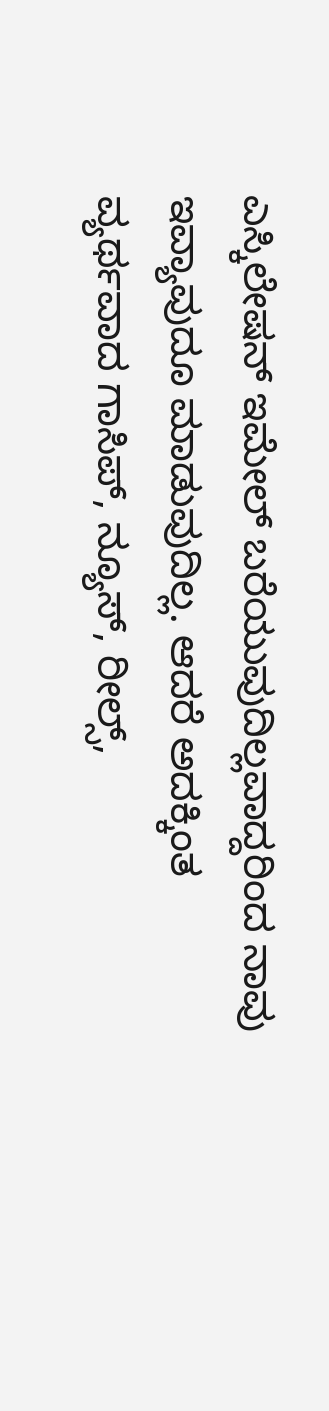ಎಸ್ಕಿಲೇಷನ್ ಇಮೇಲ್ ಬರೆಯುವುದಿಲ್ಲವಾದ್ದರಿಂದ ನಾವು ಇವ್ಯಾವುದೂ ಮಾಡುವುದಿಲ್ಲ. ಆದರೆ ಅದಕ್ಕಿಂತ ವ್ಯರ್ಥವಾದ ಗಾಸಿಪ್, ನ್ಯೂಸ್, ರೀಲ್ಸ್,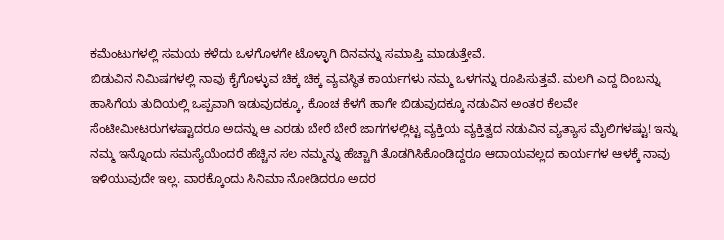ಕಮೆಂಟುಗಳಲ್ಲಿ ಸಮಯ ಕಳೆದು ಒಳಗೊಳಗೇ ಟೊಳ್ಳಾಗಿ ದಿನವನ್ನು ಸಮಾಪ್ತಿ ಮಾಡುತ್ತೇವೆ.
ಬಿಡುವಿನ ನಿಮಿಷಗಳಲ್ಲಿ ನಾವು ಕೈಗೊಳ್ಳುವ ಚಿಕ್ಕ ಚಿಕ್ಕ ವ್ಯವಸ್ಥಿತ ಕಾರ್ಯಗಳು ನಮ್ಮ ಒಳಗನ್ನು ರೂಪಿಸುತ್ತವೆ. ಮಲಗಿ ಎದ್ದ ದಿಂಬನ್ನು ಹಾಸಿಗೆಯ ತುದಿಯಲ್ಲಿ ಒಪ್ಪವಾಗಿ ಇಡುವುದಕ್ಕೂ, ಕೊಂಚ ಕೆಳಗೆ ಹಾಗೇ ಬಿಡುವುದಕ್ಕೂ ನಡುವಿನ ಅಂತರ ಕೆಲವೇ ಸೆಂಟೀಮೀಟರುಗಳಷ್ಟಾದರೂ ಅದನ್ನು ಆ ಎರಡು ಬೇರೆ ಬೇರೆ ಜಾಗಗಳಲ್ಲಿಟ್ಟ ವ್ಯಕ್ತಿಯ ವ್ಯಕ್ತಿತ್ವದ ನಡುವಿನ ವ್ಯತ್ಯಾಸ ಮೈಲಿಗಳಷ್ಟು! ಇನ್ನು ನಮ್ಮ ಇನ್ನೊಂದು ಸಮಸ್ಯೆಯೆಂದರೆ ಹೆಚ್ಚಿನ ಸಲ ನಮ್ಮನ್ನು ಹೆಚ್ಚಾಗಿ ತೊಡಗಿಸಿಕೊಂಡಿದ್ದರೂ ಆದಾಯವಲ್ಲದ ಕಾರ್ಯಗಳ ಆಳಕ್ಕೆ ನಾವು ಇಳಿಯುವುದೇ ಇಲ್ಲ. ವಾರಕ್ಕೊಂದು ಸಿನಿಮಾ ನೋಡಿದರೂ ಅದರ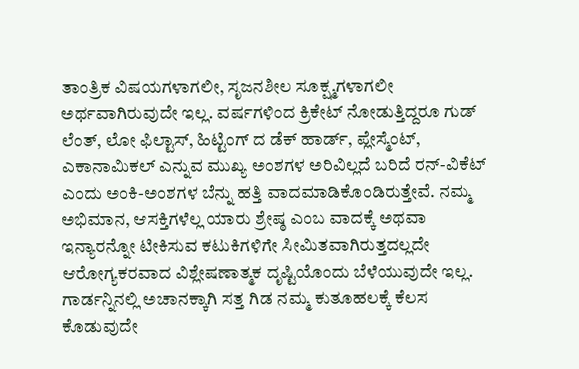ತಾಂತ್ರಿಕ ವಿಷಯಗಳಾಗಲೀ, ಸೃಜನಶೀಲ ಸೂಕ್ಷ್ಮಗಳಾಗಲೀ ಅರ್ಥವಾಗಿರುವುದೇ ಇಲ್ಲ. ವರ್ಷಗಳಿಂದ ಕ್ರಿಕೇಟ್ ನೋಡುತ್ತಿದ್ದರೂ ಗುಡ್ ಲೆಂತ್, ಲೋ ಫಿಲ್ಟಾಸ್, ಹಿಟ್ಟಿಂಗ್ ದ ಡೆಕ್ ಹಾರ್ಡ್, ಪ್ಲೇಸ್ಮೆಂಟ್, ಎಕಾನಾಮಿಕಲ್ ಎನ್ನುವ ಮುಖ್ಯ ಅಂಶಗಳ ಅರಿವಿಲ್ಲದೆ ಬರಿದೆ ರನ್-ವಿಕೆಟ್ ಎಂದು ಅಂಕಿ-ಅಂಶಗಳ ಬೆನ್ನು ಹತ್ತಿ ವಾದಮಾಡಿಕೊಂಡಿರುತ್ತೇವೆ. ನಮ್ಮ ಅಭಿಮಾನ, ಆಸಕ್ತಿಗಳೆಲ್ಲ ಯಾರು ಶ್ರೇಷ್ಠ ಎಂಬ ವಾದಕ್ಕೆ ಅಥವಾ ಇನ್ಯಾರನ್ನೋ ಟೀಕಿಸುವ ಕಟುಕಿಗಳಿಗೇ ಸೀಮಿತವಾಗಿರುತ್ತದಲ್ಲದೇ ಆರೋಗ್ಯಕರವಾದ ವಿಶ್ಲೇಷಣಾತ್ಮಕ ದೃಷ್ಟಿಯೊಂದು ಬೆಳೆಯುವುದೇ ಇಲ್ಲ. ಗಾರ್ಡನ್ನಿನಲ್ಲಿ ಅಚಾನಕ್ಕಾಗಿ ಸತ್ತ ಗಿಡ ನಮ್ಮ ಕುತೂಹಲಕ್ಕೆ ಕೆಲಸ ಕೊಡುವುದೇ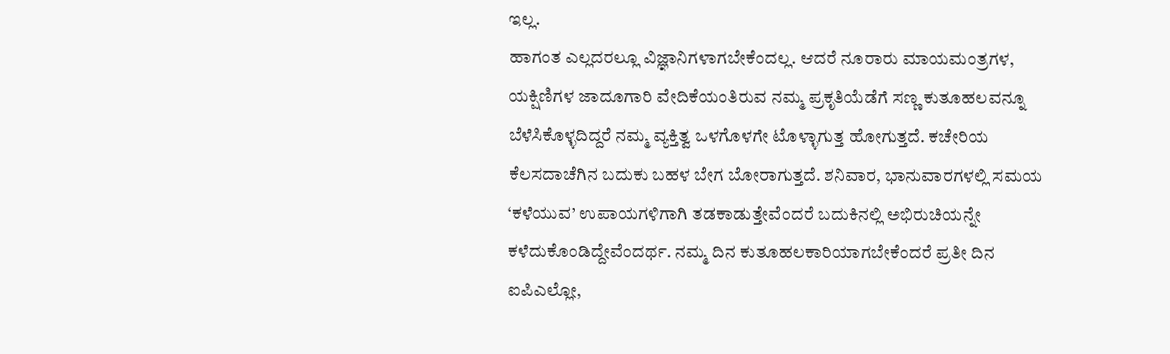ಇಲ್ಲ.
ಹಾಗಂತ ಎಲ್ಲದರಲ್ಲೂ ವಿಜ್ಞಾನಿಗಳಾಗಬೇಕೆಂದಲ್ಲ. ಆದರೆ ನೂರಾರು ಮಾಯಮಂತ್ರಗಳ, ಯಕ್ಷಿಣಿಗಳ ಜಾದೂಗಾರಿ ವೇದಿಕೆಯಂತಿರುವ ನಮ್ಮ ಪ್ರಕೃತಿಯೆಡೆಗೆ ಸಣ್ಣ ಕುತೂಹಲವನ್ನೂ ಬೆಳೆಸಿಕೊಳ್ಳದಿದ್ದರೆ ನಮ್ಮ ವ್ಯಕ್ತಿತ್ವ ಒಳಗೊಳಗೇ ಟೊಳ್ಳಾಗುತ್ತ ಹೋಗುತ್ತದೆ. ಕಚೇರಿಯ ಕೆಲಸದಾಚೆಗಿನ ಬದುಕು ಬಹಳ ಬೇಗ ಬೋರಾಗುತ್ತದೆ. ಶನಿವಾರ, ಭಾನುವಾರಗಳಲ್ಲಿ ಸಮಯ ‘ಕಳೆಯುವ’ ಉಪಾಯಗಳಿಗಾಗಿ ತಡಕಾಡುತ್ತೇವೆಂದರೆ ಬದುಕಿನಲ್ಲಿ ಅಭಿರುಚಿಯನ್ನೇ ಕಳೆದುಕೊಂಡಿದ್ದೇವೆಂದರ್ಥ. ನಮ್ಮ ದಿನ ಕುತೂಹಲಕಾರಿಯಾಗಬೇಕೆಂದರೆ ಪ್ರತೀ ದಿನ ಐಪಿಎಲ್ಲೋ,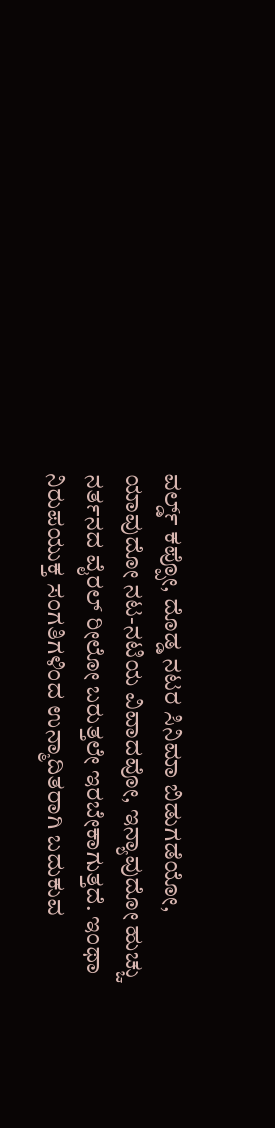ವರ್ಲ್ಡ್ ಕಪ್ಪೋ, ದೊಡ್ಡ ನಟರ ಸಿನಿಮಾ ಬಿಡುಗಡೆಯೋ, ಯಾವುದೋ ನಟ-ನಟಿಯ ವಿವಾದವೋ, ಇನ್ಯಾವುದೋ ಹುಚ್ಚು ನರ್ತನದ ವೈರಲ್ ರೀಲೋ ಬರುತ್ತಲೇ ಇರಬೇಕಾಗುತ್ತದೆ. ಇಂಥಾ ನಿರುಪಯುಕ್ತ ಸಂಗತಿಗಳಿಂದ ಉನ್ಮಾದಿತರಾಗಿ ಬದುಕುವ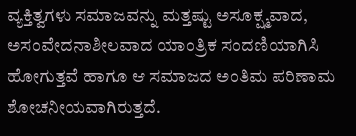ವ್ಯಕ್ತಿತ್ವಗಳು ಸಮಾಜವನ್ನು ಮತ್ತಷ್ಟು ಅಸೂಕ್ಷ್ಮವಾದ, ಅಸಂವೇದನಾಶೀಲವಾದ ಯಾಂತ್ರಿಕ ಸಂದಣಿಯಾಗಿಸಿ ಹೋಗುತ್ತವೆ ಹಾಗೂ ಆ ಸಮಾಜದ ಅಂತಿಮ ಪರಿಣಾಮ ಶೋಚನೀಯವಾಗಿರುತ್ತದೆ.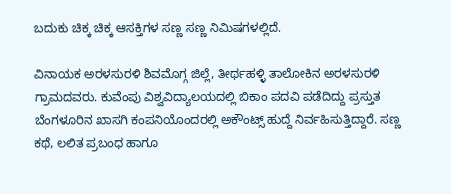ಬದುಕು ಚಿಕ್ಕ ಚಿಕ್ಕ ಆಸಕ್ತಿಗಳ ಸಣ್ಣ ಸಣ್ಣ ನಿಮಿಷಗಳಲ್ಲಿದೆ.

ವಿನಾಯಕ ಅರಳಸುರಳಿ ಶಿವಮೊಗ್ಗ ಜಿಲ್ಲೆ, ತೀರ್ಥಹಳ್ಳಿ ತಾಲೋಕಿನ ಅರಳಸುರಳಿ ಗ್ರಾಮದವರು. ಕುವೆಂಪು ವಿಶ್ವವಿದ್ಯಾಲಯದಲ್ಲಿ ಬಿಕಾಂ ಪದವಿ ಪಡೆದಿದ್ದು ಪ್ರಸ್ತುತ ಬೆಂಗಳೂರಿನ ಖಾಸಗಿ ಕಂಪನಿಯೊಂದರಲ್ಲಿ ಅಕೌಂಟ್ಸ್ ಹುದ್ದೆ ನಿರ್ವಹಿಸುತ್ತಿದ್ದಾರೆ. ಸಣ್ಣ ಕಥೆ, ಲಲಿತ ಪ್ರಬಂಧ ಹಾಗೂ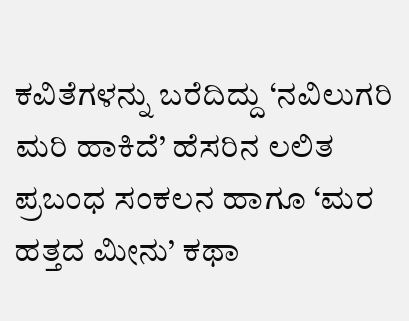ಕವಿತೆಗಳನ್ನು ಬರೆದಿದ್ದು ‘ನವಿಲುಗರಿ ಮರಿ ಹಾಕಿದೆ’ ಹೆಸರಿನ ಲಲಿತ ಪ್ರಬಂಧ ಸಂಕಲನ ಹಾಗೂ ‘ಮರ ಹತ್ತದ ಮೀನು’ ಕಥಾ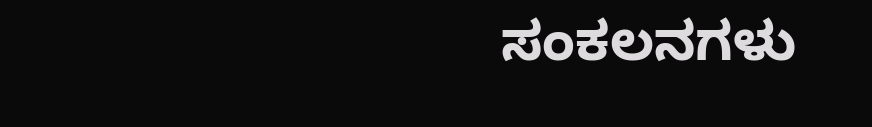ಸಂಕಲನಗಳು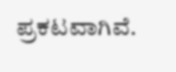ಪ್ರಕಟವಾಗಿವೆ.